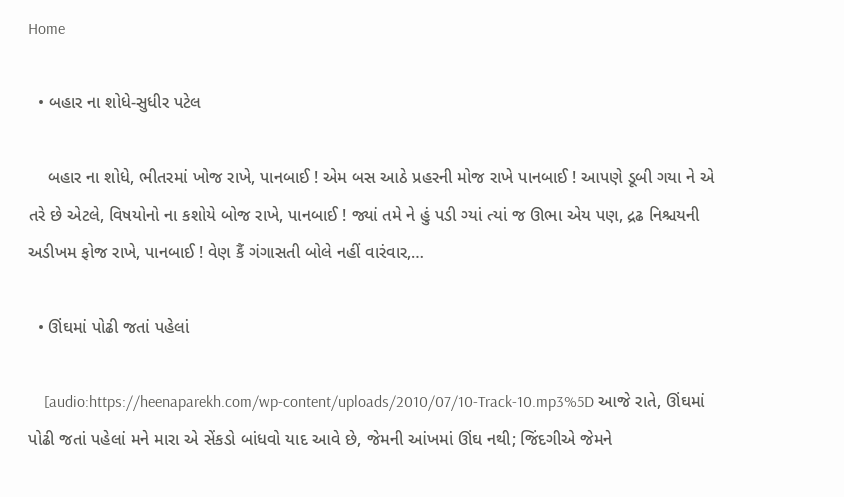Home

  • બહાર ના શોધે-સુધીર પટેલ

    બહાર ના શોધે, ભીતરમાં ખોજ રાખે, પાનબાઈ ! એમ બસ આઠે પ્રહરની મોજ રાખે પાનબાઈ ! આપણે ડૂબી ગયા ને એ તરે છે એટલે, વિષયોનો ના કશોયે બોજ રાખે, પાનબાઈ ! જ્યાં તમે ને હું પડી ગ્યાં ત્યાં જ ઊભા એય પણ, દ્રઢ નિશ્ચયની અડીખમ ફોજ રાખે, પાનબાઈ ! વેણ કૈં ગંગાસતી બોલે નહીં વારંવાર,…

  • ઊંઘમાં પોઢી જતાં પહેલાં

    [audio:https://heenaparekh.com/wp-content/uploads/2010/07/10-Track-10.mp3%5D આજે રાતે, ઊંઘમાં પોઢી જતાં પહેલાં મને મારા એ સેંકડો બાંધવો યાદ આવે છે, જેમની આંખમાં ઊંઘ નથી; જિંદગીએ જેમને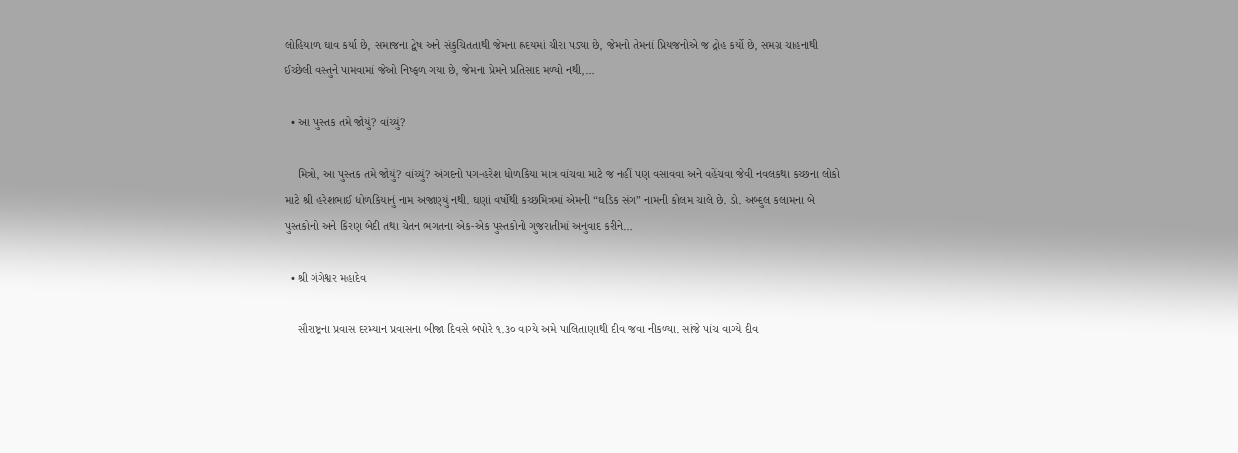લોહિયાળ ઘાવ કર્યા છે, સમાજના દ્વેષ અને સંકુચિતતાથી જેમના હ્રદયમાં ચીરા પડ્યા છે, જેમનો તેમનાં પ્રિયજનોએ જ દ્રોહ કર્યો છે, સમગ્ર ચાહનાથી ઈચ્છેલી વસ્તુને પામવામાં જેઓ નિષ્ફળ ગયા છે, જેમના પ્રેમને પ્રતિસાદ મળ્યો નથી,…

  • આ પુસ્તક તમે જોયું? વાંચ્યું?

    મિત્રો, આ પુસ્તક તમે જોયું? વાંચ્યું? અંગદનો પગ-હરેશ ધોળકિયા માત્ર વાંચવા માટે જ નહીં પણ વસાવવા અને વહેંચવા જેવી નવલકથા કચ્છના લોકો માટે શ્રી હરેશભાઈ ધોળકિયાનું નામ અજાણ્યું નથી. ઘણાં વર્ષોથી કચ્છમિત્રમાં એમની “ઘડિક સંગ” નામની કોલમ ચાલે છે. ડો. અબ્દુલ કલામના બે પુસ્તકોનો અને કિરણ બેદી તથા ચેતન ભગતના એક-એક પુસ્તકોનો ગુજરાતીમાં અનુવાદ કરીને…

  • શ્રી ગંગેશ્વર મહાદેવ

    સૌરાષ્ટ્રના પ્રવાસ દરમ્યાન પ્રવાસના બીજા દિવસે બપોરે ૧.૩૦ વાગ્યે અમે પાલિતાણાથી દીવ જવા નીકળ્યા. સાંજે પાંચ વાગ્યે દીવ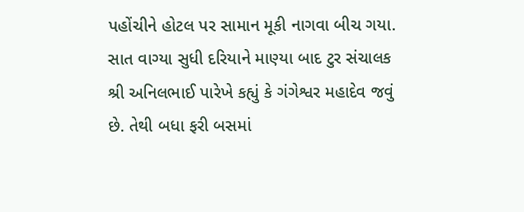પહોંચીને હોટલ પર સામાન મૂકી નાગવા બીચ ગયા. સાત વાગ્યા સુધી દરિયાને માણ્યા બાદ ટુર સંચાલક શ્રી અનિલભાઈ પારેખે કહ્યું કે ગંગેશ્વર મહાદેવ જવું છે. તેથી બધા ફરી બસમાં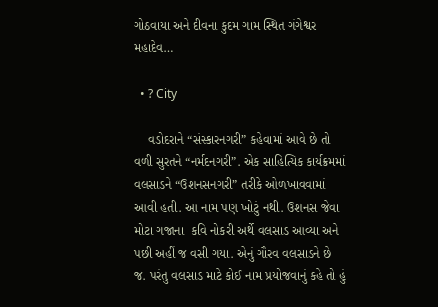ગોઠવાયા અને દીવના કુદમ ગામ સ્થિત ગંગેશ્વર મહાદેવ…

  • ? City

    વડોદરાને “સંસ્કારનગરી” કહેવામાં આવે છે તો વળી સુરતને “નર્મદનગરી”. એક સાહિત્યિક કાર્યક્રમમાં વલસાડને “ઉશનસનગરી” તરીકે ઓળખાવવામાં આવી હતી. આ નામ પણ ખોટું નથી. ઉશનસ જેવા મોટા ગજાના  કવિ નોકરી અર્થે વલસાડ આવ્યા અને પછી અહીં જ વસી ગયા. એનું ગૌરવ વલસાડને છે જ. પરંતુ વલસાડ માટે કોઈ નામ પ્રયોજવાનું કહે તો હું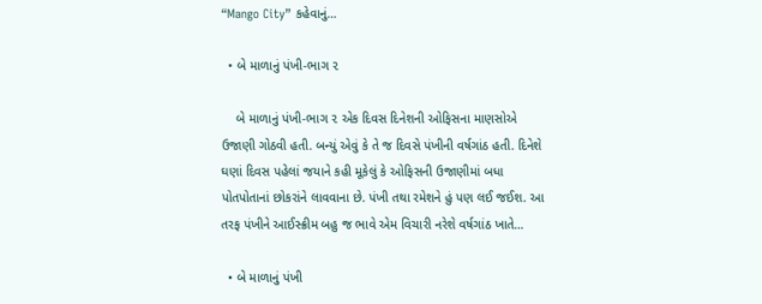“Mango City” કહેવાનું…

  • બે માળાનું પંખી-ભાગ ૨

    બે માળાનું પંખી-ભાગ ૨ એક દિવસ દિનેશની ઓફિસના માણસોએ ઉજાણી ગોઠવી હતી. બન્યું એવું કે તે જ દિવસે પંખીની વર્ષગાંઠ હતી. દિનેશે ઘણાં દિવસ પહેલાં જયાને કહી મૂકેલું કે ઓફિસની ઉજાણીમાં બધા પોતપોતાનાં છોકરાંને લાવવાના છે. પંખી તથા રમેશને હું પણ લઈ જઈશ. આ તરફ પંખીને આઈસ્ક્રીમ બહુ જ ભાવે એમ વિચારી નરેશે વર્ષગાંઠ ખાતે…

  • બે માળાનું પંખી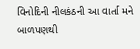વિનોદિની નીલકંઠની આ વાર્તા મને બાળપણથી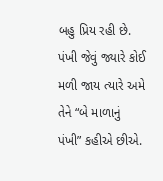બહુ પ્રિય રહી છે. પંખી જેવું જ્યારે કોઈ મળી જાય ત્યારે અમે તેને “બે માળાનું પંખી” કહીએ છીએ.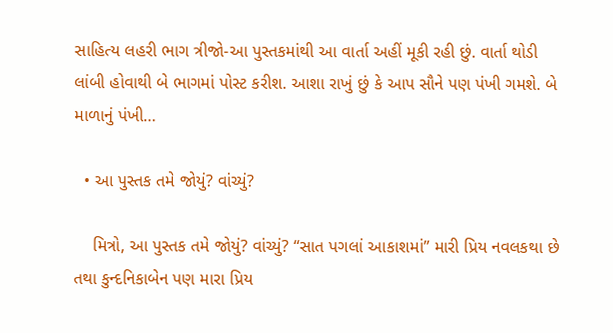સાહિત્ય લહરી ભાગ ત્રીજો-આ પુસ્તકમાંથી આ વાર્તા અહીં મૂકી રહી છું. વાર્તા થોડી લાંબી હોવાથી બે ભાગમાં પોસ્ટ કરીશ. આશા રાખું છું કે આપ સૌને પણ પંખી ગમશે. બે માળાનું પંખી…

  • આ પુસ્તક તમે જોયું? વાંચ્યું?

    મિત્રો, આ પુસ્તક તમે જોયું? વાંચ્યું? “સાત પગલાં આકાશમાં” મારી પ્રિય નવલકથા છે તથા કુન્દનિકાબેન પણ મારા પ્રિય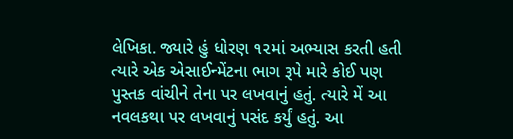લેખિકા. જ્યારે હું ધોરણ ૧૨માં અભ્યાસ કરતી હતી ત્યારે એક એસાઈન્મેંટના ભાગ રૂપે મારે કોઈ પણ પુસ્તક વાંચીને તેના પર લખવાનું હતું. ત્યારે મેં આ નવલકથા પર લખવાનું પસંદ કર્યું હતું. આ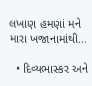લખાણ હમણાં મને મારા ખજાનામાંથી…

  • દિવ્યભાસ્કર અને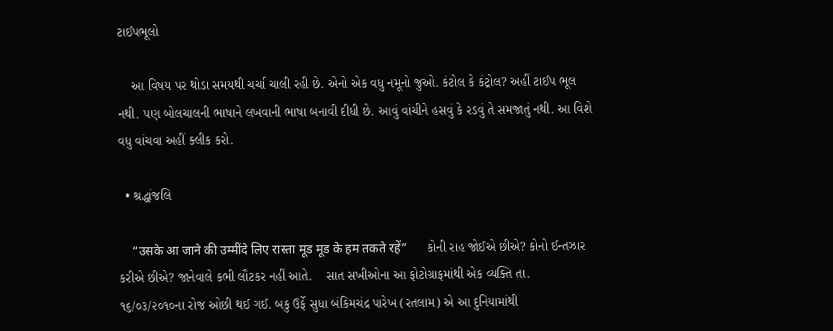ટાઈપભૂલો

    આ વિષય પર થોડા સમયથી ચર્ચા ચાલી રહી છે. એનો એક વધુ નમૂનો જુઓ. કંટોલ કે કંટ્રોલ? અહીં ટાઈપ ભૂલ નથી. પણ બોલચાલની ભાષાને લખવાની ભાષા બનાવી દીધી છે. આવું વાંચીને હસવું કે રડવું તે સમજાતું નથી. આ વિશે વધુ વાંચવા અહીં ક્લીક કરો.

  • શ્રદ્ધાંજલિ

    “उसके आ जाने की उम्मींदे लिए रास्ता मूड मूड के हम तकते रहें”      કોની રાહ જોઈએ છીએ? કોનો ઈન્તઝાર કરીએ છીએ? જાનેવાલે કભી લૌટકર નહીં આતે.    સાત સખીઓના આ ફોટોગ્રાફમાંથી એક વ્યક્તિ તા. ૧૬/૦૩/૨૦૧૦ના રોજ ઓછી થઈ ગઈ. બકુ ઉર્ફે સુધા બંકિમચંદ્ર પારેખ (રતલામ) એ આ દુનિયામાંથી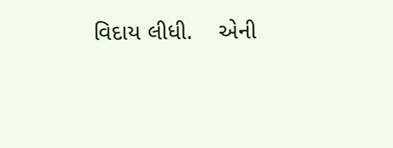વિદાય લીધી.    એની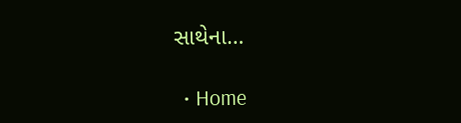સાથેના…

  • Home